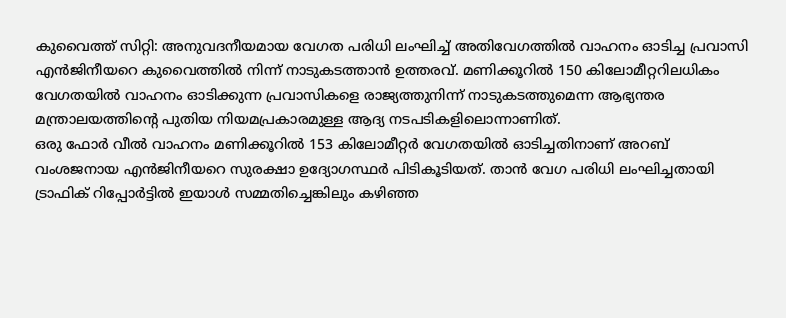കുവൈത്ത് സിറ്റി: അനുവദനീയമായ വേഗത പരിധി ലംഘിച്ച് അതിവേഗത്തിൽ വാഹനം ഓടിച്ച പ്രവാസി എൻജിനീയറെ കുവൈത്തിൽ നിന്ന് നാടുകടത്താൻ ഉത്തരവ്. മണിക്കൂറിൽ 150 കിലോമീറ്ററിലധികം വേഗതയിൽ വാഹനം ഓടിക്കുന്ന പ്രവാസികളെ രാജ്യത്തുനിന്ന് നാടുകടത്തുമെന്ന ആഭ്യന്തര മന്ത്രാലയത്തിന്റെ പുതിയ നിയമപ്രകാരമുള്ള ആദ്യ നടപടികളിലൊന്നാണിത്.
ഒരു ഫോർ വീൽ വാഹനം മണിക്കൂറിൽ 153 കിലോമീറ്റർ വേഗതയിൽ ഓടിച്ചതിനാണ് അറബ് വംശജനായ എൻജിനീയറെ സുരക്ഷാ ഉദ്യോഗസ്ഥർ പിടികൂടിയത്. താൻ വേഗ പരിധി ലംഘിച്ചതായി ട്രാഫിക് റിപ്പോർട്ടിൽ ഇയാൾ സമ്മതിച്ചെങ്കിലും കഴിഞ്ഞ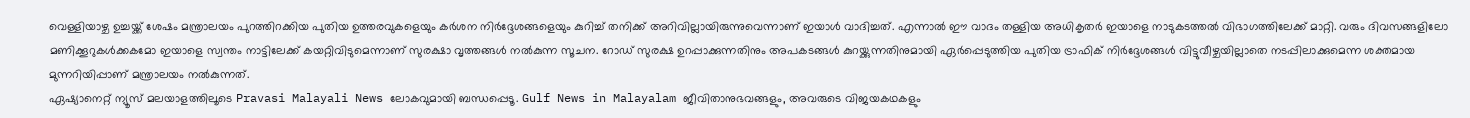വെള്ളിയാഴ്ച ഉച്ചയ്ക്ക് ശേഷം മന്ത്രാലയം പുറത്തിറക്കിയ പുതിയ ഉത്തരവുകളെയും കർശന നിർദ്ദേശങ്ങളെയും കുറിച്ച് തനിക്ക് അറിവില്ലായിരുന്നുവെന്നാണ് ഇയാൾ വാദിച്ചത്. എന്നാൽ ഈ വാദം തള്ളിയ അധികൃതർ ഇയാളെ നാടുകടത്തൽ വിഭാഗത്തിലേക്ക് മാറ്റി. വരും ദിവസങ്ങളിലോ മണിക്കൂറുകൾക്കകമോ ഇയാളെ സ്വന്തം നാട്ടിലേക്ക് കയറ്റിവിടുമെന്നാണ് സുരക്ഷാ വൃത്തങ്ങൾ നൽകുന്ന സൂചന. റോഡ് സുരക്ഷ ഉറപ്പാക്കുന്നതിനും അപകടങ്ങൾ കുറയ്ക്കുന്നതിനുമായി ഏർപ്പെടുത്തിയ പുതിയ ട്രാഫിക് നിർദ്ദേശങ്ങൾ വിട്ടുവീഴ്ചയില്ലാതെ നടപ്പിലാക്കുമെന്ന ശക്തമായ മുന്നറിയിപ്പാണ് മന്ത്രാലയം നൽകുന്നത്.
ഏഷ്യാനെറ്റ് ന്യൂസ് മലയാളത്തിലൂടെ Pravasi Malayali News ലോകവുമായി ബന്ധപ്പെടൂ. Gulf News in Malayalam ജീവിതാനുഭവങ്ങളും, അവരുടെ വിജയകഥകളും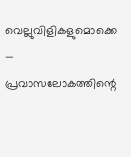വെല്ലുവിളികളുമൊക്കെ — പ്രവാസലോകത്തിന്റെ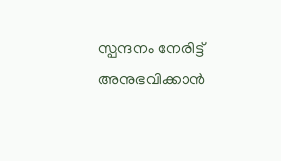സ്പന്ദനം നേരിട്ട് അനുഭവിക്കാൻ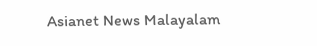Asianet News Malayalam